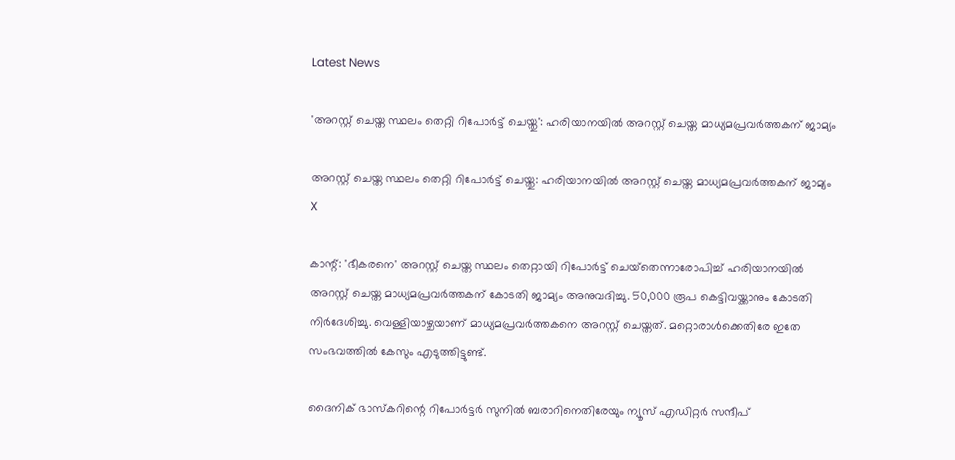Latest News

'അറസ്റ്റ് ചെയ്ത സ്ഥലം തെറ്റി റിപോര്‍ട്ട് ചെയ്തു': ഹരിയാനയില്‍ അറസ്റ്റ് ചെയ്ത മാധ്യമപ്രവര്‍ത്തകന് ജാമ്യം

അറസ്റ്റ് ചെയ്ത സ്ഥലം തെറ്റി റിപോര്‍ട്ട് ചെയ്തു: ഹരിയാനയില്‍ അറസ്റ്റ് ചെയ്ത മാധ്യമപ്രവര്‍ത്തകന് ജാമ്യം
X

കാന്റ്: 'ഭീകരനെ' അറസ്റ്റ് ചെയ്ത സ്ഥലം തെറ്റായി റിപോര്‍ട്ട് ചെയ്‌തെന്നാരോപിച്ച് ഹരിയാനയില്‍ അറസ്റ്റ് ചെയ്ത മാധ്യമപ്രവര്‍ത്തകന് കോടതി ജാമ്യം അനുവദിച്ചു. 50,000 രൂപ കെട്ടിവയ്ക്കാനും കോടതി നിര്‍ദേശിച്ചു. വെള്ളിയാഴ്ചയാണ് മാധ്യമപ്രവര്‍ത്തകനെ അറസ്റ്റ് ചെയ്തത്. മറ്റൊരാള്‍ക്കെതിരേ ഇതേ സംഭവത്തില്‍ കേസും എടുത്തിട്ടുണ്ട്.

ദൈനിക് ഭാസ്‌കറിന്റെ റിപോര്‍ട്ടര്‍ സുനില്‍ ബരാറിനെതിരേയും ന്യൂസ് എഡിറ്റര്‍ സന്ദീപ്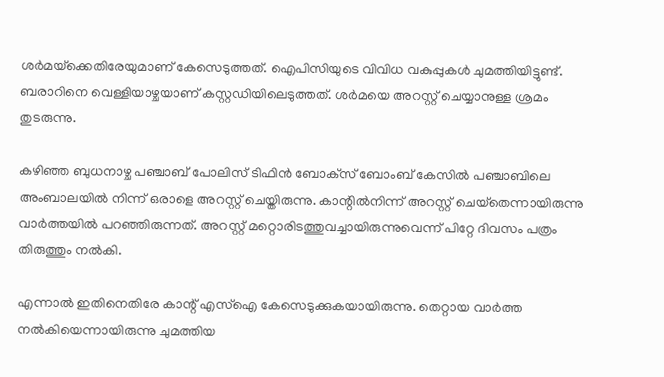ശര്‍മയ്‌ക്കെതിരേയുമാണ് കേസെടുത്തത്. ഐപിസിയുടെ വിവിധ വകുപ്പുകള്‍ ചുമത്തിയിട്ടുണ്ട്. ബരാറിനെ വെള്ളിയാഴ്ചയാണ് കസ്റ്റഡിയിലെടുത്തത്. ശര്‍മയെ അറസ്റ്റ് ചെയ്യാനുള്ള ശ്രമം തുടരുന്നു.

കഴിഞ്ഞ ബുധനാഴ്ച പഞ്ചാബ് പോലിസ് ടിഫിന്‍ ബോക്‌സ് ബോംബ് കേസില്‍ പഞ്ചാബിലെ അംബാലയില്‍ നിന്ന് ഒരാളെ അറസ്റ്റ് ചെയ്തിരുന്നു. കാന്റില്‍നിന്ന് അറസ്റ്റ് ചെയ്‌തെന്നായിരുന്നു വാര്‍ത്തയില്‍ പറഞ്ഞിരുന്നത്. അറസ്റ്റ് മറ്റൊരിടത്തുവച്ചായിരുന്നുവെന്ന് പിറ്റേ ദിവസം പത്രം തിരുത്തും നല്‍കി.

എന്നാല്‍ ഇതിനെതിരേ കാന്റ് എസ്‌ഐ കേസെടുക്കുകയായിരുന്നു. തെറ്റായ വാര്‍ത്ത നല്‍കിയെന്നായിരുന്നു ചുമത്തിയ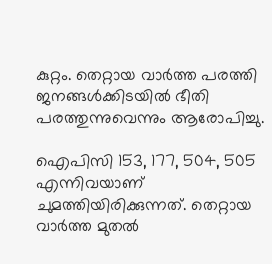കുറ്റം. തെറ്റായ വാര്‍ത്ത പരത്തി ജനങ്ങള്‍ക്കിടയില്‍ ഭീതി പരത്തുന്നുവെന്നും ആരോപിച്ചു.

ഐപിസി 153, 177, 504, 505 എന്നിവയാണ് ചുമത്തിയിരിക്കുന്നത്. തെറ്റായ വാര്‍ത്ത മുതല്‍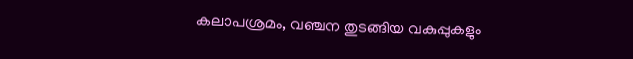കലാപശ്രമം, വഞ്ചന തുടങ്ങിയ വകുപ്പുകളും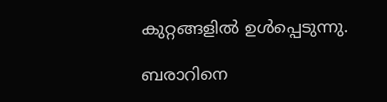കുറ്റങ്ങളില്‍ ഉള്‍പ്പെടുന്നു.

ബരാറിനെ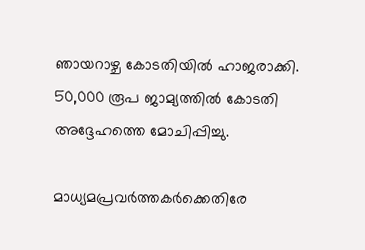ഞായറാഴ്ച കോടതിയില്‍ ഹാജരാക്കി. 50,000 രൂപ ജാമ്യത്തില്‍ കോടതി അദ്ദേഹത്തെ മോചിപ്പിച്ചു.

മാധ്യമപ്രവര്‍ത്തകര്‍ക്കെതിരേ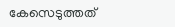കേസെടുത്തത്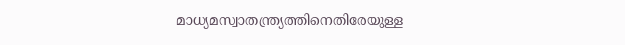മാധ്യമസ്വാതന്ത്ര്യത്തിനെതിരേയുള്ള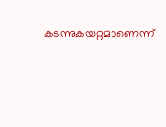കടന്നുകയറ്റമാണെന്ന്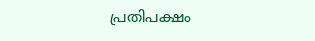പ്രതിപക്ഷം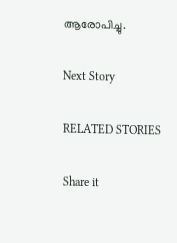ആരോപിച്ചു.

Next Story

RELATED STORIES

Share it